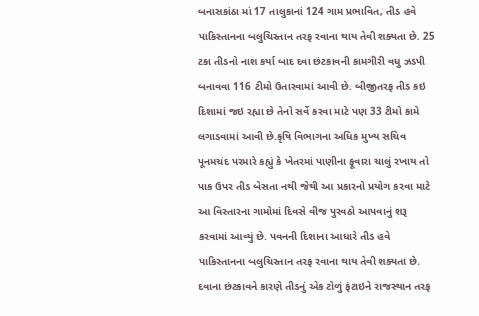બનાસકાંઠા માં 17 તાલુકાનાં 124 ગામ પ્રભાવિત, તીડ હવે પાકિસ્તાનના બલુચિસ્તાન તરફ રવાના થાય તેવી શક્યતા છે. 25 ટકા તીડનો નાશ કર્યા બાદ દવા છંટકાવની કામગીરી વધુ ઝડપી બનાવવા 116 ટીમો ઉતારવામાં આવી છે. બીજીતરફ તીડ કઇ દિશામાં જઇ રહ્યા છે તેનો સર્વે કરવા માટે પણ 33 ટીમો કામે લગાડવામાં આવી છે.કૃષિ વિભાગના અધિક મુખ્ય સચિવ પૂનમચંદ પરમારે કહ્યું કે ખેતરમાં પાણીના ફૂવારા ચાલું રખાય તો પાક ઉપર તીડ બેસતા નથી જેથી આ પ્રકારનો પ્રયોગ કરવા માટે આ વિસ્તારના ગામોમાં દિવસે વીજ પુરવઠો આપવાનું શરૂ કરવામાં આવ્યું છે. પવનની દિશાના આધારે તીડ હવે પાકિસ્તાનના બલુચિસ્તાન તરફ રવાના થાય તેવી શક્યતા છે. દવાના છંટકાવને કારણે તીડનું એક ટોળું ફંટાઇને રાજસ્થાન તરફ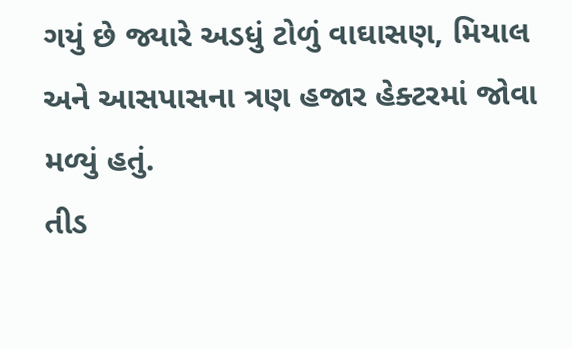ગયું છે જ્યારે અડધું ટોળું વાઘાસણ, મિયાલ અને આસપાસના ત્રણ હજાર હેક્ટરમાં જોવા મળ્યું હતું.
તીડ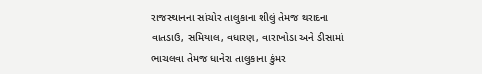રાજસ્થાનના સાંચોર તાલુકાના શીલું તેમજ થરાદના વાતડાઉ, સમિયાલ, વધારણ, વારાખોડા અને ડીસામાં ભાચલવા તેમજ ધાનેરા તાલુકાના કુંમર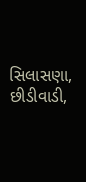સિલાસણા, છીડીવાડી,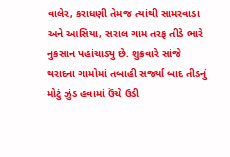વાલેર, કરાધણી તેમજ ત્યાંથી સામરવાડા અને આસિયા, સરાલ ગામ તરફ તીડે ભારે નુકસાન પહાંચાડ્યુ છે. શુક્રવારે સાંજે થરાદના ગામોમાં તબાહી સર્જ્યા બાદ તીડનું મોટું ઝુંડ હવામાં ઉંચે ઉડી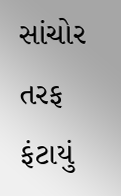સાંચોર તરફ ફંટાયું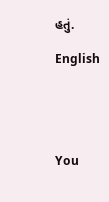હતું.

English





You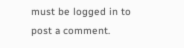must be logged in to post a comment.